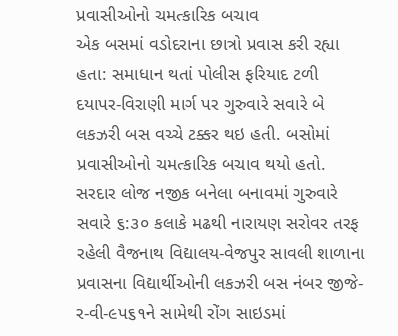પ્રવાસીઓનો ચમત્કારિક બચાવ
એક બસમાં વડોદરાના છાત્રો પ્રવાસ કરી રહ્યા હતા: સમાધાન થતાં પોલીસ ફરિયાદ ટળી
દયાપર-વિરાણી માર્ગ પર ગુરુવારે સવારે બે લકઝરી બસ વચ્ચે ટક્કર થઇ હતી. બસોમાં પ્રવાસીઓનો ચમત્કારિક બચાવ થયો હતો. સરદાર લોજ નજીક બનેલા બનાવમાં ગુરુવારે સવારે ૬:૩૦ કલાકે મઢથી નારાયણ સરોવર તરફ રહેલી વૈજનાથ વિદ્યાલય-વેજપુર સાવલી શાળાના પ્રવાસના વિદ્યાર્થીઓની લકઝરી બસ નંબર જીજે-ર-વી-૯પ૬૧ને સામેથી રોંગ સાઇડમાં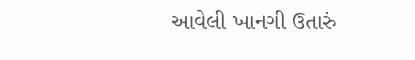આવેલી ખાનગી ઉતારું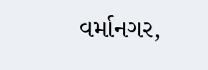વર્માનગર,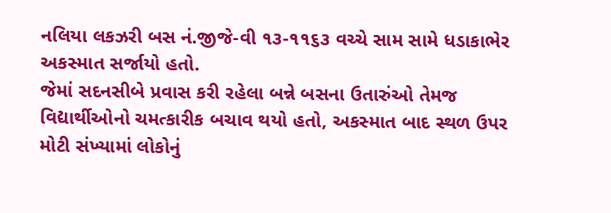નલિયા લકઝરી બસ નં.જીજે-વી ૧૩-૧૧૬૩ વચ્ચે સામ સામે ધડાકાભેર અકસ્માત સર્જાયો હતો.
જેમાં સદનસીબે પ્રવાસ કરી રહેલા બન્ને બસના ઉતારુંઓ તેમજ વિદ્યાર્થીઓનો ચમત્કારીક બચાવ થયો હતો, અકસ્માત બાદ સ્થળ ઉપર મોટી સંખ્યામાં લોકોનું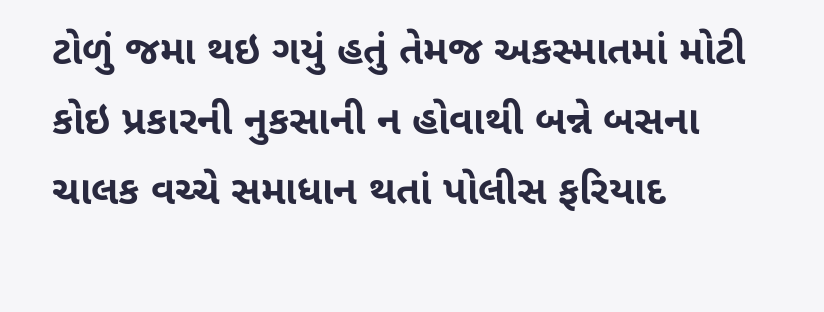ટોળું જમા થઇ ગયું હતું તેમજ અકસ્માતમાં મોટી કોઇ પ્રકારની નુકસાની ન હોવાથી બન્ને બસના ચાલક વચ્ચે સમાધાન થતાં પોલીસ ફરિયાદ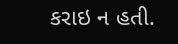કરાઇ ન હતી.